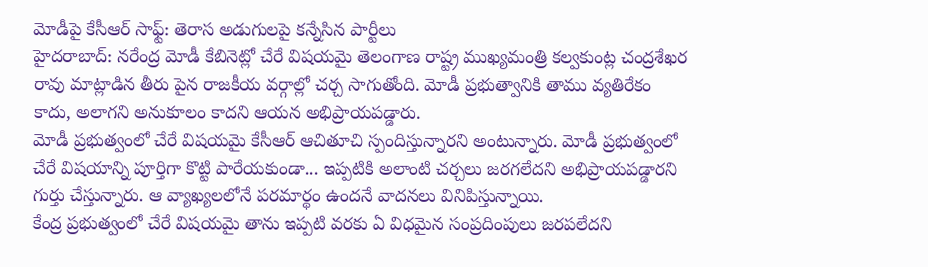మోడీపై కేసీఆర్ సాఫ్ట్: తెరాస అడుగులపై కన్నేసిన పార్టీలు
హైదరాబాద్: నరేంద్ర మోడీ కేబినెట్లో చేరే విషయమై తెలంగాణ రాష్ట్ర ముఖ్యమంత్రి కల్వకుంట్ల చంద్రశేఖర రావు మాట్లాడిన తీరు పైన రాజకీయ వర్గాల్లో చర్చ సాగుతోంది. మోడీ ప్రభుత్వానికి తాము వ్యతిరేకం కాదు, అలాగని అనుకూలం కాదని ఆయన అభిప్రాయపడ్డారు.
మోడీ ప్రభుత్వంలో చేరే విషయమై కేసీఆర్ ఆచితూచి స్పందిస్తున్నారని అంటున్నారు. మోడీ ప్రభుత్వంలో చేరే విషయాన్ని పూర్తిగా కొట్టి పారేయకుండా... ఇప్పటికి అలాంటి చర్చలు జరగలేదని అభిప్రాయపడ్డారని గుర్తు చేస్తున్నారు. ఆ వ్యాఖ్యలలోనే పరమార్థం ఉందనే వాదనలు వినిపిస్తున్నాయి.
కేంద్ర ప్రభుత్వంలో చేరే విషయమై తాను ఇప్పటి వరకు ఏ విధమైన సంప్రదింపులు జరపలేదని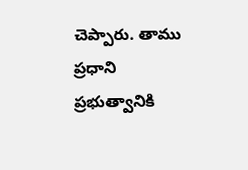చెప్పారు. తాము ప్రధాని ప్రభుత్వానికి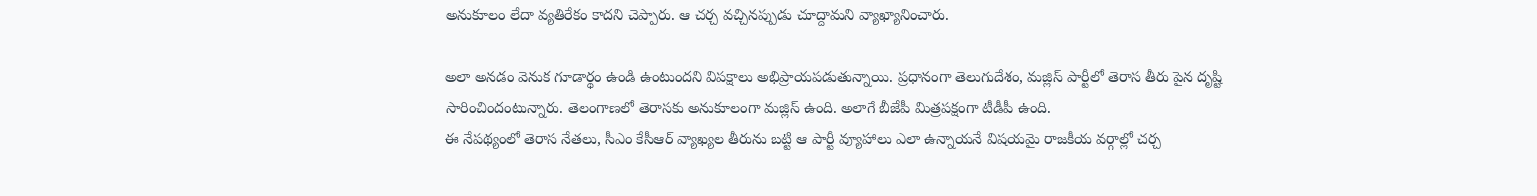అనుకూలం లేదా వ్యతిరేకం కాదని చెప్పారు. ఆ చర్చ వచ్చినప్పుడు చూద్దామని వ్యాఖ్యానించారు.

అలా అనడం వెనుక గూడార్థం ఉండి ఉంటుందని విపక్షాలు అభిప్రాయపడుతున్నాయి. ప్రధానంగా తెలుగుదేశం, మజ్లిస్ పార్టీలో తెరాస తీరు పైన దృష్టి సారించిందంటున్నారు. తెలంగాణలో తెరాసకు అనుకూలంగా మజ్లిస్ ఉంది. అలాగే బీజేపీ మిత్రపక్షంగా టీడీపీ ఉంది.
ఈ నేపథ్యంలో తెరాస నేతలు, సీఎం కేసీఆర్ వ్యాఖ్యల తీరును బట్టి ఆ పార్టీ వ్యూహాలు ఎలా ఉన్నాయనే విషయమై రాజకీయ వర్గాల్లో చర్చ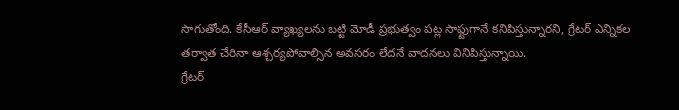సాగుతోంది. కేసీఆర్ వ్యాఖ్యలను బట్టి మోడీ ప్రభుత్వం పట్ల సాఫ్టుగానే కనిపిస్తున్నారని, గ్రేటర్ ఎన్నికల తర్వాత చేరినా ఆశ్చర్యపోవాల్సిన అవసరం లేదనే వాదనలు వినిపిస్తున్నాయి.
గ్రేటర్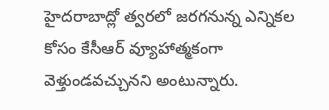హైదరాబాద్లో త్వరలో జరగనున్న ఎన్నికల కోసం కేసీఆర్ వ్యూహాత్మకంగా వెళ్తుండవచ్చునని అంటున్నారు.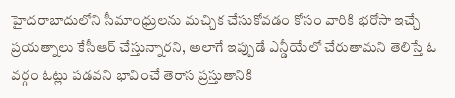హైదరాబాదులోని సీమాంధ్రులను మచ్చిక చేసుకోవడం కోసం వారికి భరోసా ఇచ్చే ప్రయత్నాలు కేసీఆర్ చేస్తున్నారని, అలాగే ఇప్పుడే ఎన్డీయేలో చేరుతామని తెలిస్తే ఓ వర్గం ఓట్లు పడవని భావించే తెరాస ప్రస్తుతానికి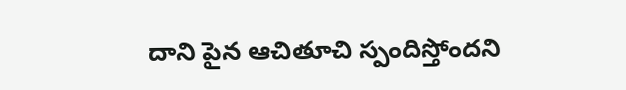దాని పైన ఆచితూచి స్పందిస్తోందని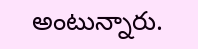అంటున్నారు.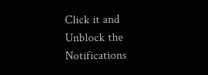Click it and Unblock the Notifications